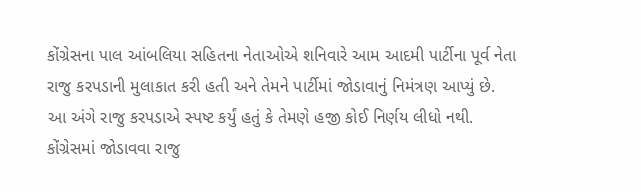કોંગ્રેસના પાલ આંબલિયા સહિતના નેતાઓએ શનિવારે આમ આદમી પાર્ટીના પૂર્વ નેતા રાજુ કરપડાની મુલાકાત કરી હતી અને તેમને પાર્ટીમાં જોડાવાનું નિમંત્રણ આપ્યું છે. આ અંગે રાજુ કરપડાએ સ્પષ્ટ કર્યું હતું કે તેમણે હજી કોઈ નિર્ણય લીધો નથી.
કોંગ્રેસમાં જોડાવવા રાજુ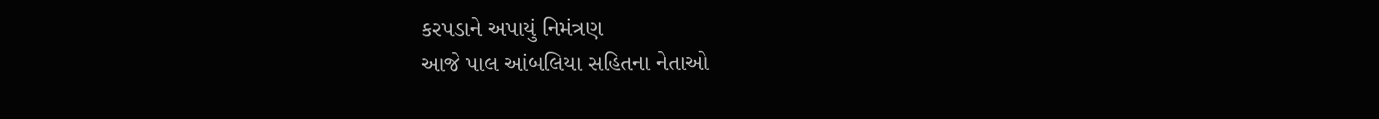કરપડાને અપાયું નિમંત્રણ
આજે પાલ આંબલિયા સહિતના નેતાઓ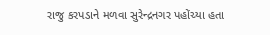રાજુ કરપડાને મળવા સુરેન્દ્રનગર પહોંચ્યા હતા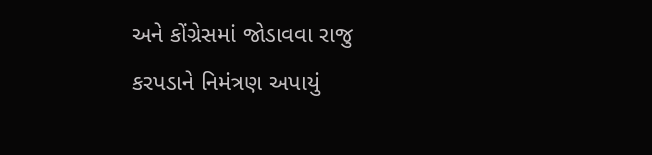અને કોંગ્રેસમાં જોડાવવા રાજુ કરપડાને નિમંત્રણ અપાયું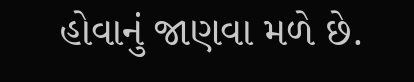હોવાનું જાણવા મળે છે.